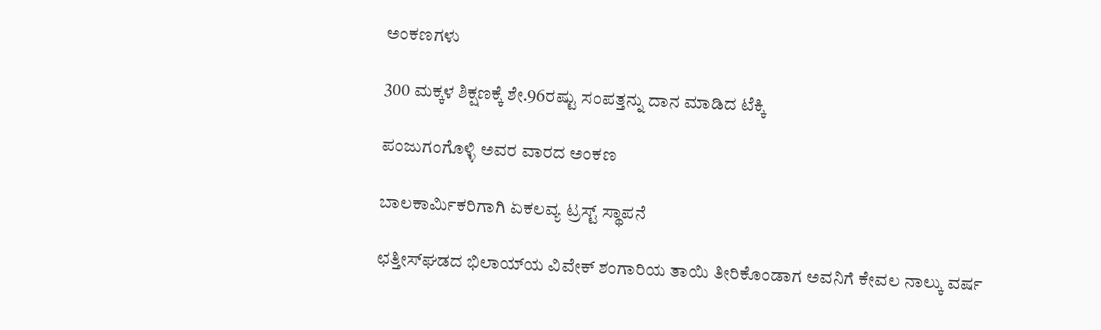ಅಂಕಣಗಳು

300 ಮಕ್ಕಳ ಶಿಕ್ಷಣಕ್ಕೆ ಶೇ.96ರಷ್ಟು ಸಂಪತ್ತನ್ನು ದಾನ ಮಾಡಿದ ಟೆಕ್ಕಿ

ಪಂಜುಗಂಗೊಳ್ಳಿ ಅವರ ವಾರದ ಅಂಕಣ

ಬಾಲಕಾರ್ಮಿಕರಿಗಾಗಿ ಏಕಲವ್ಯ ಟ್ರಸ್ಟ್ ಸ್ಥಾಪನೆ

ಛತ್ತೀಸ್‌ಘಡದ ಭಿಲಾಯ್‌ಯ ವಿವೇಕ್ ಶಂಗಾರಿಯ ತಾಯಿ ತೀರಿಕೊಂಡಾಗ ಅವನಿಗೆ ಕೇವಲ ನಾಲ್ಕು ವರ್ಷ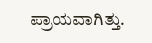ಪ್ರಾಯವಾಗಿತ್ತು.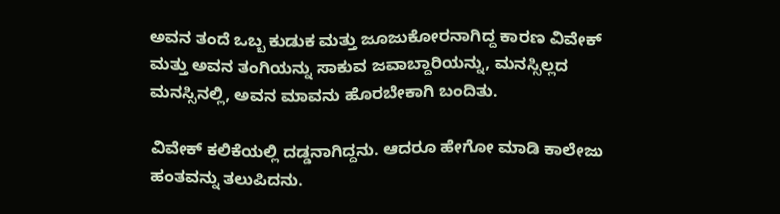ಅವನ ತಂದೆ ಒಬ್ಬ ಕುಡುಕ ಮತ್ತು ಜೂಜುಕೋರನಾಗಿದ್ದ ಕಾರಣ ವಿವೇಕ್ ಮತ್ತು ಅವನ ತಂಗಿಯನ್ನು ಸಾಕುವ ಜವಾಬ್ದಾರಿಯನ್ನು, ಮನಸ್ಸಿಲ್ಲದ ಮನಸ್ಸಿನಲ್ಲಿ, ಅವನ ಮಾವನು ಹೊರಬೇಕಾಗಿ ಬಂದಿತು.

ವಿವೇಕ್ ಕಲಿಕೆಯಲ್ಲಿ ದಡ್ಡನಾಗಿದ್ದನು. ಆದರೂ ಹೇಗೋ ಮಾಡಿ ಕಾಲೇಜು ಹಂತವನ್ನು ತಲುಪಿದನು.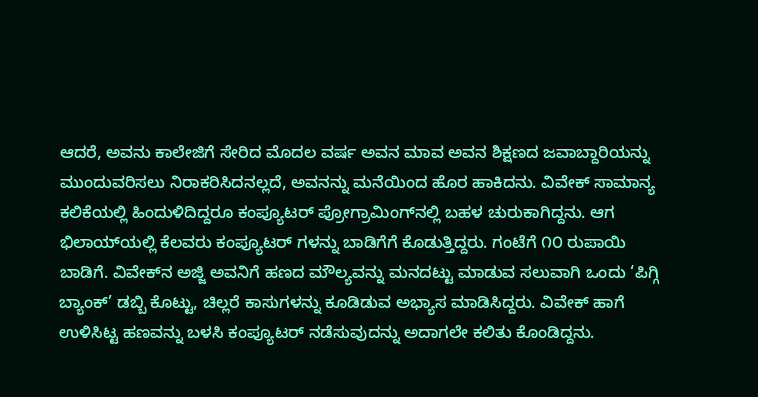ಆದರೆ, ಅವನು ಕಾಲೇಜಿಗೆ ಸೇರಿದ ಮೊದಲ ವರ್ಷ ಅವನ ಮಾವ ಅವನ ಶಿಕ್ಷಣದ ಜವಾಬ್ದಾರಿಯನ್ನು ಮುಂದುವರಿಸಲು ನಿರಾಕರಿಸಿದನಲ್ಲದೆ, ಅವನನ್ನು ಮನೆಯಿಂದ ಹೊರ ಹಾಕಿದನು. ವಿವೇಕ್ ಸಾಮಾನ್ಯ ಕಲಿಕೆಯಲ್ಲಿ ಹಿಂದುಳಿದಿದ್ದರೂ ಕಂಪ್ಯೂಟರ್ ಪ್ರೋಗ್ರಾಮಿಂಗ್‌ನಲ್ಲಿ ಬಹಳ ಚುರುಕಾಗಿದ್ದನು. ಆಗ ಭಿಲಾಯ್‌ಯಲ್ಲಿ ಕೆಲವರು ಕಂಪ್ಯೂಟರ್ ಗಳನ್ನು ಬಾಡಿಗೆಗೆ ಕೊಡುತ್ತಿದ್ದರು. ಗಂಟೆಗೆ ೧೦ ರುಪಾಯಿ ಬಾಡಿಗೆ. ವಿವೇಕ್‌ನ ಅಜ್ಜಿ ಅವನಿಗೆ ಹಣದ ಮೌಲ್ಯವನ್ನು ಮನದಟ್ಟು ಮಾಡುವ ಸಲುವಾಗಿ ಒಂದು ‘ಪಿಗ್ಗಿ ಬ್ಯಾಂಕ್’ ಡಬ್ಬಿ ಕೊಟ್ಟು, ಚಿಲ್ಲರೆ ಕಾಸುಗಳನ್ನು ಕೂಡಿಡುವ ಅಭ್ಯಾಸ ಮಾಡಿಸಿದ್ದರು. ವಿವೇಕ್ ಹಾಗೆ ಉಳಿಸಿಟ್ಟ ಹಣವನ್ನು ಬಳಸಿ ಕಂಪ್ಯೂಟರ್ ನಡೆಸುವುದನ್ನು ಅದಾಗಲೇ ಕಲಿತು ಕೊಂಡಿದ್ದನು.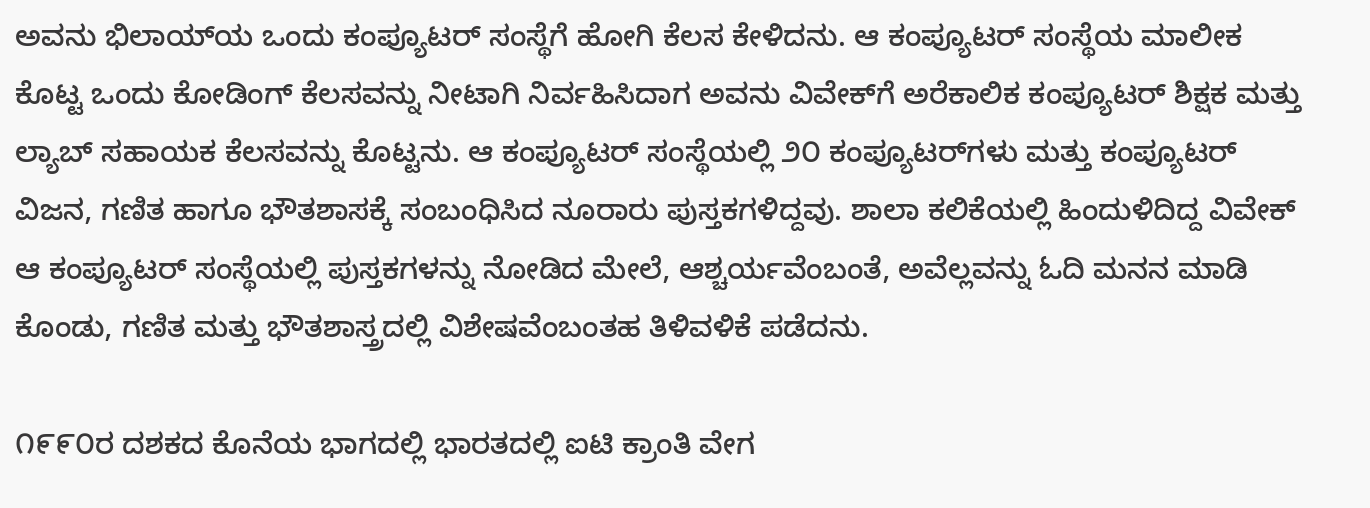ಅವನು ಭಿಲಾಯ್‌ಯ ಒಂದು ಕಂಪ್ಯೂಟರ್ ಸಂಸ್ಥೆಗೆ ಹೋಗಿ ಕೆಲಸ ಕೇಳಿದನು. ಆ ಕಂಪ್ಯೂಟರ್ ಸಂಸ್ಥೆಯ ಮಾಲೀಕ ಕೊಟ್ಟ ಒಂದು ಕೋಡಿಂಗ್ ಕೆಲಸವನ್ನು ನೀಟಾಗಿ ನಿರ್ವಹಿಸಿದಾಗ ಅವನು ವಿವೇಕ್‌ಗೆ ಅರೆಕಾಲಿಕ ಕಂಪ್ಯೂಟರ್ ಶಿಕ್ಷಕ ಮತ್ತು ಲ್ಯಾಬ್ ಸಹಾಯಕ ಕೆಲಸವನ್ನು ಕೊಟ್ಟನು. ಆ ಕಂಪ್ಯೂಟರ್ ಸಂಸ್ಥೆಯಲ್ಲಿ ೨೦ ಕಂಪ್ಯೂಟರ್‌ಗಳು ಮತ್ತು ಕಂಪ್ಯೂಟರ್ ವಿಜನ, ಗಣಿತ ಹಾಗೂ ಭೌತಶಾಸಕ್ಕೆ ಸಂಬಂಧಿಸಿದ ನೂರಾರು ಪುಸ್ತಕಗಳಿದ್ದವು. ಶಾಲಾ ಕಲಿಕೆಯಲ್ಲಿ ಹಿಂದುಳಿದಿದ್ದ ವಿವೇಕ್ ಆ ಕಂಪ್ಯೂಟರ್ ಸಂಸ್ಥೆಯಲ್ಲಿ ಪುಸ್ತಕಗಳನ್ನು ನೋಡಿದ ಮೇಲೆ, ಆಶ್ಚರ್ಯವೆಂಬಂತೆ, ಅವೆಲ್ಲವನ್ನು ಓದಿ ಮನನ ಮಾಡಿ ಕೊಂಡು, ಗಣಿತ ಮತ್ತು ಭೌತಶಾಸ್ತ್ರದಲ್ಲಿ ವಿಶೇಷವೆಂಬಂತಹ ತಿಳಿವಳಿಕೆ ಪಡೆದನು.

೧೯೯೦ರ ದಶಕದ ಕೊನೆಯ ಭಾಗದಲ್ಲಿ ಭಾರತದಲ್ಲಿ ಐಟಿ ಕ್ರಾಂತಿ ವೇಗ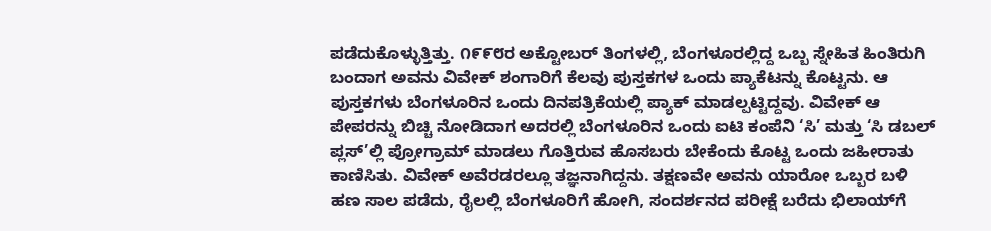ಪಡೆದುಕೊಳ್ಳುತ್ತಿತ್ತು. ೧೯೯೮ರ ಅಕ್ಟೋಬರ್ ತಿಂಗಳಲ್ಲಿ, ಬೆಂಗಳೂರಲ್ಲಿದ್ದ ಒಬ್ಬ ಸ್ನೇಹಿತ ಹಿಂತಿರುಗಿ ಬಂದಾಗ ಅವನು ವಿವೇಕ್ ಶಂಗಾರಿಗೆ ಕೆಲವು ಪುಸ್ತಕಗಳ ಒಂದು ಪ್ಯಾಕೆಟನ್ನು ಕೊಟ್ಟನು. ಆ ಪುಸ್ತಕಗಳು ಬೆಂಗಳೂರಿನ ಒಂದು ದಿನಪತ್ರಿಕೆಯಲ್ಲಿ ಪ್ಯಾಕ್ ಮಾಡಲ್ಪಟ್ಟಿದ್ದವು. ವಿವೇಕ್ ಆ ಪೇಪರನ್ನು ಬಿಚ್ಚಿ ನೋಡಿದಾಗ ಅದರಲ್ಲಿ ಬೆಂಗಳೂರಿನ ಒಂದು ಐಟಿ ಕಂಪೆನಿ ‘ಸಿ’ ಮತ್ತು ‘ಸಿ ಡಬಲ್ ಪ್ಲಸ್’ಲ್ಲಿ ಪ್ರೋಗ್ರಾಮ್ ಮಾಡಲು ಗೊತ್ತಿರುವ ಹೊಸಬರು ಬೇಕೆಂದು ಕೊಟ್ಟ ಒಂದು ಜಹೀರಾತು ಕಾಣಿಸಿತು. ವಿವೇಕ್ ಅವೆರಡರಲ್ಲೂ ತಜ್ಞನಾಗಿದ್ದನು. ತಕ್ಷಣವೇ ಅವನು ಯಾರೋ ಒಬ್ಬರ ಬಳಿ ಹಣ ಸಾಲ ಪಡೆದು, ರೈಲಲ್ಲಿ ಬೆಂಗಳೂರಿಗೆ ಹೋಗಿ, ಸಂದರ್ಶನದ ಪರೀಕ್ಷೆ ಬರೆದು ಭಿಲಾಯ್‌ಗೆ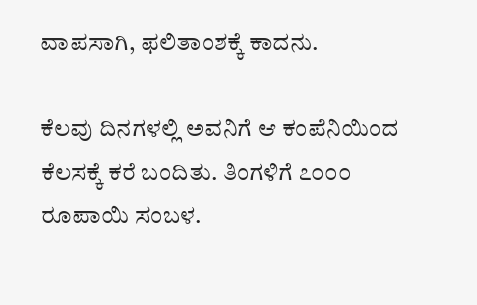ವಾಪಸಾಗಿ, ಫಲಿತಾಂಶಕ್ಕೆ ಕಾದನು.

ಕೆಲವು ದಿನಗಳಲ್ಲಿ ಅವನಿಗೆ ಆ ಕಂಪೆನಿಯಿಂದ ಕೆಲಸಕ್ಕೆ ಕರೆ ಬಂದಿತು. ತಿಂಗಳಿಗೆ ೭೦೦೦ ರೂಪಾಯಿ ಸಂಬಳ.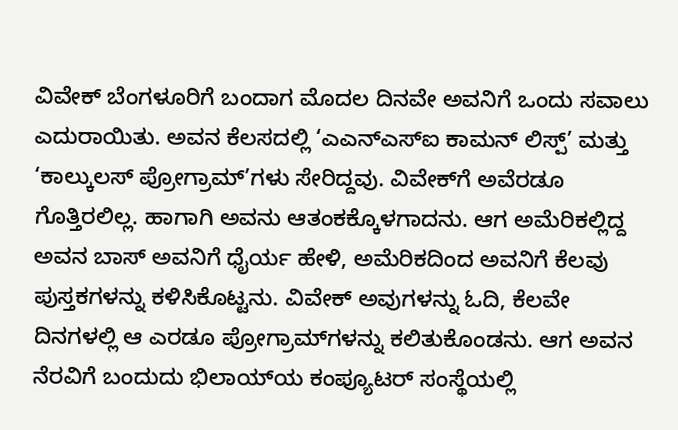ವಿವೇಕ್ ಬೆಂಗಳೂರಿಗೆ ಬಂದಾಗ ಮೊದಲ ದಿನವೇ ಅವನಿಗೆ ಒಂದು ಸವಾಲು ಎದುರಾಯಿತು. ಅವನ ಕೆಲಸದಲ್ಲಿ ‘ಎಎನ್‌ಎಸ್‌ಐ ಕಾಮನ್ ಲಿಸ್ಪ್’ ಮತ್ತು ‘ಕಾಲ್ಕುಲಸ್ ಪ್ರೋಗ್ರಾಮ್’ಗಳು ಸೇರಿದ್ದವು. ವಿವೇಕ್‌ಗೆ ಅವೆರಡೂ ಗೊತ್ತಿರಲಿಲ್ಲ. ಹಾಗಾಗಿ ಅವನು ಆತಂಕಕ್ಕೊಳಗಾದನು. ಆಗ ಅಮೆರಿಕಲ್ಲಿದ್ದ ಅವನ ಬಾಸ್ ಅವನಿಗೆ ಧೈರ್ಯ ಹೇಳಿ, ಅಮೆರಿಕದಿಂದ ಅವನಿಗೆ ಕೆಲವು ಪುಸ್ತಕಗಳನ್ನು ಕಳಿಸಿಕೊಟ್ಟನು. ವಿವೇಕ್ ಅವುಗಳನ್ನು ಓದಿ, ಕೆಲವೇ ದಿನಗಳಲ್ಲಿ ಆ ಎರಡೂ ಪ್ರೋಗ್ರಾಮ್‌ಗಳನ್ನು ಕಲಿತುಕೊಂಡನು. ಆಗ ಅವನ ನೆರವಿಗೆ ಬಂದುದು ಭಿಲಾಯ್‌ಯ ಕಂಪ್ಯೂಟರ್ ಸಂಸ್ಥೆಯಲ್ಲಿ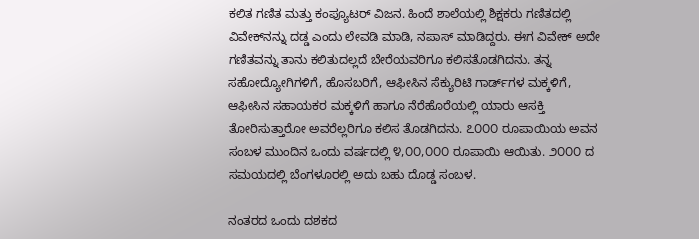ಕಲಿತ ಗಣಿತ ಮತ್ತು ಕಂಪ್ಯೂಟರ್ ವಿಜನ. ಹಿಂದೆ ಶಾಲೆಯಲ್ಲಿ ಶಿಕ್ಷಕರು ಗಣಿತದಲ್ಲಿ ವಿವೇಕ್‌ನನ್ನು ದಡ್ಡ ಎಂದು ಲೇವಡಿ ಮಾಡಿ, ನಪಾಸ್ ಮಾಡಿದ್ದರು. ಈಗ ವಿವೇಕ್ ಅದೇ ಗಣಿತವನ್ನು ತಾನು ಕಲಿತುದಲ್ಲದೆ ಬೇರೆಯವರಿಗೂ ಕಲಿಸತೊಡಗಿದನು. ತನ್ನ ಸಹೋದ್ಯೋಗಿಗಳಿಗೆ, ಹೊಸಬರಿಗೆ, ಆಫೀಸಿನ ಸೆಕ್ಯುರಿಟಿ ಗಾರ್ಡ್‌ಗಳ ಮಕ್ಕಳಿಗೆ, ಆಫೀಸಿನ ಸಹಾಯಕರ ಮಕ್ಕಳಿಗೆ ಹಾಗೂ ನೆರೆಹೊರೆಯಲ್ಲಿ ಯಾರು ಆಸಕ್ತಿ ತೋರಿಸುತ್ತಾರೋ ಅವರೆಲ್ಲರಿಗೂ ಕಲಿಸ ತೊಡಗಿದನು. ೭೦೦೦ ರೂಪಾಯಿಯ ಅವನ ಸಂಬಳ ಮುಂದಿನ ಒಂದು ವರ್ಷದಲ್ಲಿ ೪,೦೦,೦೦೦ ರೂಪಾಯಿ ಆಯಿತು. ೨೦೦೦ ದ ಸಮಯದಲ್ಲಿ ಬೆಂಗಳೂರಲ್ಲಿ ಅದು ಬಹು ದೊಡ್ಡ ಸಂಬಳ.

ನಂತರದ ಒಂದು ದಶಕದ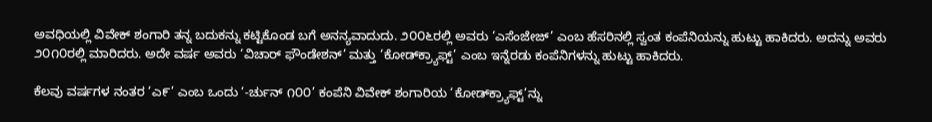ಅವಧಿಯಲ್ಲಿ ವಿವೇಕ್ ಶಂಗಾರಿ ತನ್ನ ಬದುಕನ್ನು ಕಟ್ಟಿಕೊಂಡ ಬಗೆ ಅನನ್ಯವಾದುದು. ೨೦೦೬ರಲ್ಲಿ ಅವರು ‘ಎಸೆಂಜೇಜ್’ ಎಂಬ ಹೆಸರಿನಲ್ಲಿ ಸ್ವಂತ ಕಂಪೆನಿಯನ್ನು ಹುಟ್ಟು ಹಾಕಿದರು. ಅದನ್ನು ಅವರು ೨೦೧೦ರಲ್ಲಿ ಮಾರಿದರು. ಅದೇ ವರ್ಷ ಅವರು ‘ವಿಚಾರ್ ಫೌಂಡೇಶನ್’ ಮತ್ತು ‘ಕೋಡ್‌ಕ್ರ್ಯಾಫ್ಟ್’ ಎಂಬ ಇನ್ನೆರಡು ಕಂಪೆನಿಗಳನ್ನು ಹುಟ್ಟು ಹಾಕಿದರು.

ಕೆಲವು ವರ್ಷಗಳ ನಂತರ ‘ಎ೯’ ಎಂಬ ಒಂದು ‘-ರ್ಚುನ್ ೧೦೦’ ಕಂಪೆನಿ ವಿವೇಕ್ ಶಂಗಾರಿಯ ‘ಕೋಡ್‌ಕ್ರ್ಯಾಫ್ಟ್‌’ನ್ನು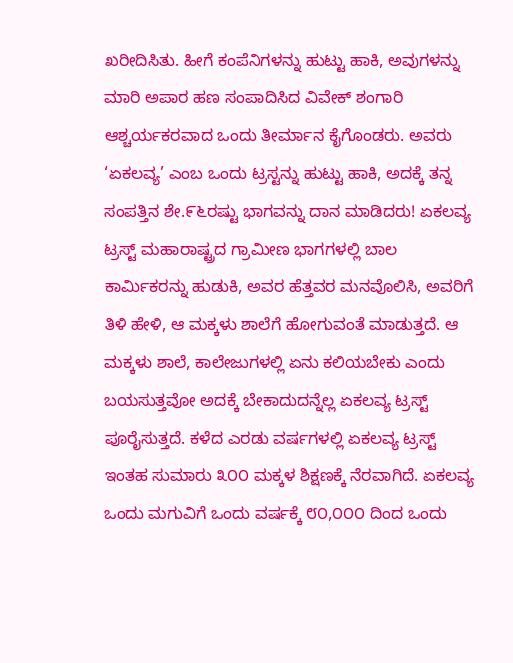ಖರೀದಿಸಿತು. ಹೀಗೆ ಕಂಪೆನಿಗಳನ್ನು ಹುಟ್ಟು ಹಾಕಿ, ಅವುಗಳನ್ನು ಮಾರಿ ಅಪಾರ ಹಣ ಸಂಪಾದಿಸಿದ ವಿವೇಕ್ ಶಂಗಾರಿ ಆಶ್ಚರ್ಯಕರವಾದ ಒಂದು ತೀರ್ಮಾನ ಕೈಗೊಂಡರು. ಅವರು ‘ಏಕಲವ್ಯ’ ಎಂಬ ಒಂದು ಟ್ರಸ್ಟನ್ನು ಹುಟ್ಟು ಹಾಕಿ, ಅದಕ್ಕೆ ತನ್ನ ಸಂಪತ್ತಿನ ಶೇ.೯೬ರಷ್ಟು ಭಾಗವನ್ನು ದಾನ ಮಾಡಿದರು! ಏಕಲವ್ಯ ಟ್ರಸ್ಟ್ ಮಹಾರಾಷ್ಟ್ರದ ಗ್ರಾಮೀಣ ಭಾಗಗಳಲ್ಲಿ ಬಾಲ ಕಾರ್ಮಿಕರನ್ನು ಹುಡುಕಿ, ಅವರ ಹೆತ್ತವರ ಮನವೊಲಿಸಿ, ಅವರಿಗೆ ತಿಳಿ ಹೇಳಿ, ಆ ಮಕ್ಕಳು ಶಾಲೆಗೆ ಹೋಗುವಂತೆ ಮಾಡುತ್ತದೆ. ಆ ಮಕ್ಕಳು ಶಾಲೆ, ಕಾಲೇಜುಗಳಲ್ಲಿ ಏನು ಕಲಿಯಬೇಕು ಎಂದು ಬಯಸುತ್ತವೋ ಅದಕ್ಕೆ ಬೇಕಾದುದನ್ನೆಲ್ಲ ಏಕಲವ್ಯ ಟ್ರಸ್ಟ್ ಪೂರೈಸುತ್ತದೆ. ಕಳೆದ ಎರಡು ವರ್ಷಗಳಲ್ಲಿ ಏಕಲವ್ಯ ಟ್ರಸ್ಟ್ ಇಂತಹ ಸುಮಾರು ೩೦೦ ಮಕ್ಕಳ ಶಿಕ್ಷಣಕ್ಕೆ ನೆರವಾಗಿದೆ. ಏಕಲವ್ಯ ಒಂದು ಮಗುವಿಗೆ ಒಂದು ವರ್ಷಕ್ಕೆ ೮೦,೦೦೦ ದಿಂದ ಒಂದು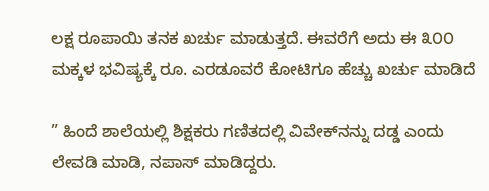ಲಕ್ಷ ರೂಪಾಯಿ ತನಕ ಖರ್ಚು ಮಾಡುತ್ತದೆ. ಈವರೆಗೆ ಅದು ಈ ೩೦೦ ಮಕ್ಕಳ ಭವಿಷ್ಯಕ್ಕೆ ರೂ. ಎರಡೂವರೆ ಕೋಟಿಗೂ ಹೆಚ್ಚು ಖರ್ಚು ಮಾಡಿದೆ

” ಹಿಂದೆ ಶಾಲೆಯಲ್ಲಿ ಶಿಕ್ಷಕರು ಗಣಿತದಲ್ಲಿ ವಿವೇಕ್‌ನನ್ನು ದಡ್ಡ ಎಂದು ಲೇವಡಿ ಮಾಡಿ, ನಪಾಸ್ ಮಾಡಿದ್ದರು.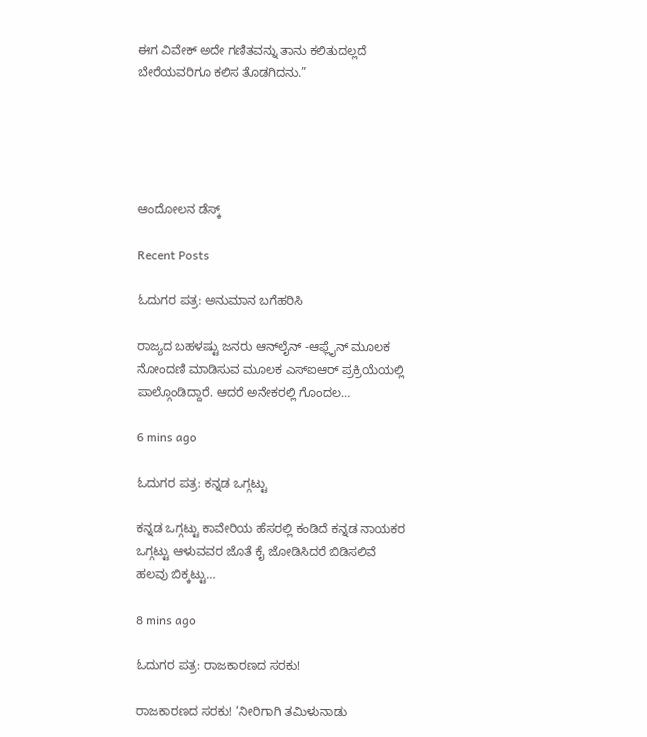ಈಗ ವಿವೇಕ್ ಅದೇ ಗಣಿತವನ್ನು ತಾನು ಕಲಿತುದಲ್ಲದೆ ಬೇರೆಯವರಿಗೂ ಕಲಿಸ ತೊಡಗಿದನು.”





ಆಂದೋಲನ ಡೆಸ್ಕ್

Recent Posts

ಓದುಗರ ಪತ್ರ: ಅನುಮಾನ ಬಗೆಹರಿಸಿ

ರಾಜ್ಯದ ಬಹಳಷ್ಟು ಜನರು ಆನ್‌ಲೈನ್ -ಆಫ್ಲೈನ್ ಮೂಲಕ ನೋಂದಣಿ ಮಾಡಿಸುವ ಮೂಲಕ ಎಸ್‌ಐಆರ್ ಪ್ರಕ್ರಿಯೆಯಲ್ಲಿ ಪಾಲ್ಗೊಂಡಿದ್ದಾರೆ. ಆದರೆ ಅನೇಕರಲ್ಲಿ ಗೊಂದಲ…

6 mins ago

ಓದುಗರ ಪತ್ರ: ಕನ್ನಡ ಒಗ್ಗಟ್ಟು

ಕನ್ನಡ ಒಗ್ಗಟ್ಟು ಕಾವೇರಿಯ ಹೆಸರಲ್ಲಿ ಕಂಡಿದೆ ಕನ್ನಡ ನಾಯಕರ ಒಗ್ಗಟ್ಟು ಆಳುವವರ ಜೊತೆ ಕೈ ಜೋಡಿಸಿದರೆ ಬಿಡಿಸಲಿವೆ ಹಲವು ಬಿಕ್ಕಟ್ಟು…

8 mins ago

ಓದುಗರ ಪತ್ರ: ರಾಜಕಾರಣದ ಸರಕು!

ರಾಜಕಾರಣದ ಸರಕು! ‘ನೀರಿಗಾಗಿ ತಮಿಳುನಾಡು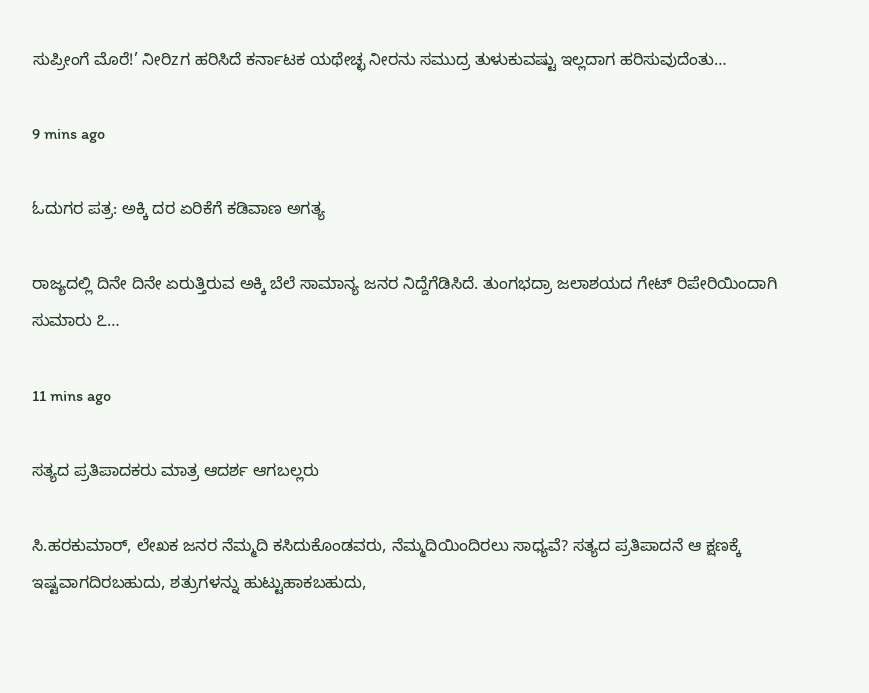ಸುಪ್ರೀಂಗೆ ಮೊರೆ!’ ನೀರಿzಗ ಹರಿಸಿದೆ ಕರ್ನಾಟಕ ಯಥೇಚ್ಛ ನೀರನು ಸಮುದ್ರ ತುಳುಕುವಷ್ಟು ಇಲ್ಲದಾಗ ಹರಿಸುವುದೆಂತು…

9 mins ago

ಓದುಗರ ಪತ್ರ: ಅಕ್ಕಿ ದರ ಏರಿಕೆಗೆ ಕಡಿವಾಣ ಅಗತ್ಯ

ರಾಜ್ಯದಲ್ಲಿ ದಿನೇ ದಿನೇ ಏರುತ್ತಿರುವ ಅಕ್ಕಿ ಬೆಲೆ ಸಾಮಾನ್ಯ ಜನರ ನಿದ್ದೆಗೆಡಿಸಿದೆ. ತುಂಗಭದ್ರಾ ಜಲಾಶಯದ ಗೇಟ್ ರಿಪೇರಿಯಿಂದಾಗಿ ಸುಮಾರು ೭…

11 mins ago

ಸತ್ಯದ ಪ್ರತಿಪಾದಕರು ಮಾತ್ರ ಆದರ್ಶ ಆಗಬಲ್ಲರು

ಸಿ.ಹರಕುಮಾರ್, ಲೇಖಕ ಜನರ ನೆಮ್ಮದಿ ಕಸಿದುಕೊಂಡವರು, ನೆಮ್ಮದಿಯಿಂದಿರಲು ಸಾಧ್ಯವೆ? ಸತ್ಯದ ಪ್ರತಿಪಾದನೆ ಆ ಕ್ಷಣಕ್ಕೆ ಇಷ್ಟವಾಗದಿರಬಹುದು, ಶತ್ರುಗಳನ್ನು ಹುಟ್ಟುಹಾಕಬಹುದು,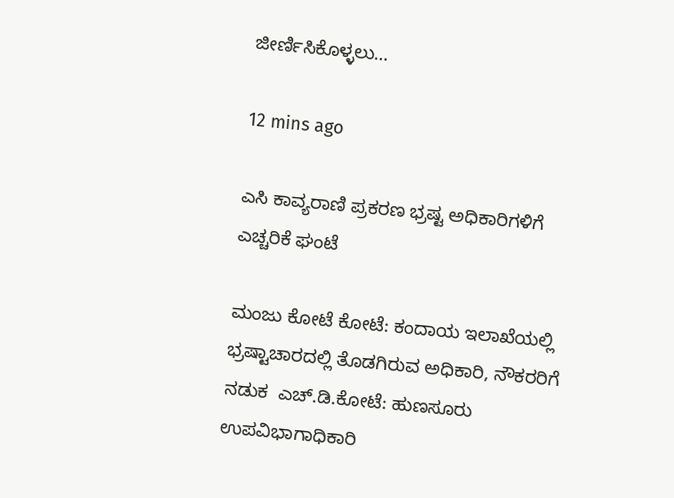ಜೀರ್ಣಿಸಿಕೊಳ್ಳಲು…

12 mins ago

ಎಸಿ ಕಾವ್ಯರಾಣಿ ಪ್ರಕರಣ ಭ್ರಷ್ಟ ಅಧಿಕಾರಿಗಳಿಗೆ ಎಚ್ಚರಿಕೆ ಘಂಟೆ

ಮಂಜು ಕೋಟೆ ಕೋಟೆ: ಕಂದಾಯ ಇಲಾಖೆಯಲ್ಲಿ ಭ್ರಷ್ಟಾಚಾರದಲ್ಲಿ ತೊಡಗಿರುವ ಅಧಿಕಾರಿ, ನೌಕರರಿಗೆ ನಡುಕ  ಎಚ್.ಡಿ.ಕೋಟೆ: ಹುಣಸೂರು ಉಪವಿಭಾಗಾಧಿಕಾರಿ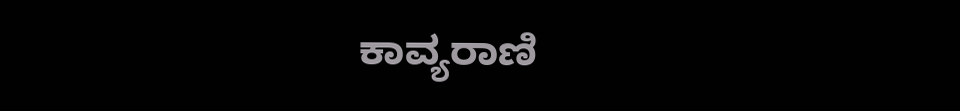ಕಾವ್ಯರಾಣಿ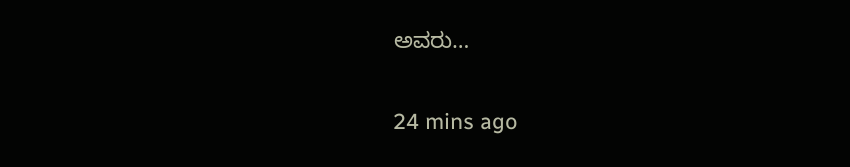ಅವರು…

24 mins ago